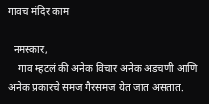गावच मंदिर काम

  नमस्कार,
    गाव म्हटलं की अनेक विचार अनेक अडचणी आणि अनेक प्रकारचे समज गैरसमज येत जात असतात.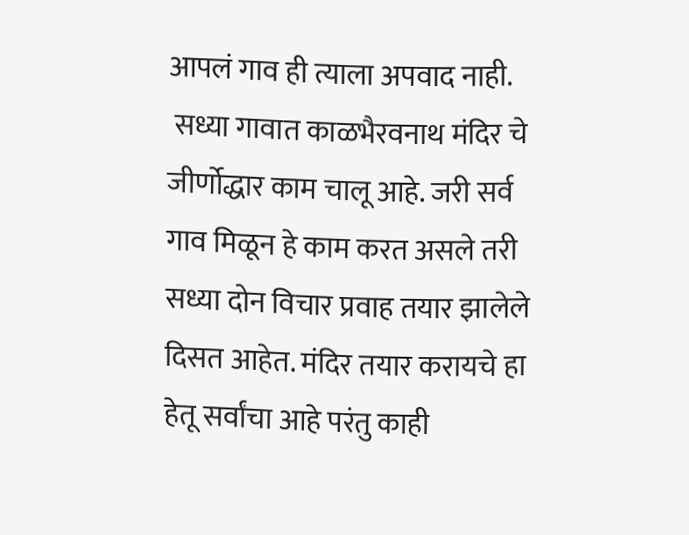आपलं गाव ही त्याला अपवाद नाही.
 सध्या गावात काळभैरवनाथ मंदिर चे जीर्णोद्धार काम चालू आहे. जरी सर्व गाव मिळून हे काम करत असले तरी सध्या दोन विचार प्रवाह तयार झालेले दिसत आहेत. मंदिर तयार करायचे हा हेतू सर्वांचा आहे परंतु काही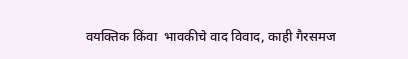वयक्तिक किंवा  भावकीचे वाद विवाद, काही गैरसमज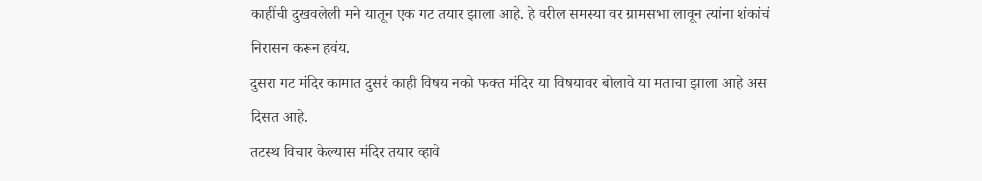काहींची दुखवलेली मने यातून एक गट तयार झाला आहे. हे वरील समस्या वर ग्रामसभा लावून त्यांना शंकांचं निरासन करून हवंय.
दुसरा गट मंदिर कामात दुसरं काही विषय नको फक्त मंदिर या विषयावर बोलावे या मताचा झाला आहे अस दिसत आहे.
तटस्थ विचार केल्यास मंदिर तयार व्हावे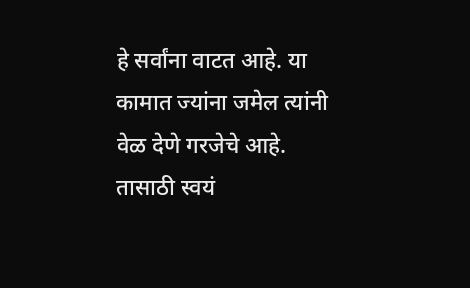हे सर्वांना वाटत आहे. या कामात ज्यांना जमेल त्यांनी वेळ देणे गरजेचे आहे. तासाठी स्वयं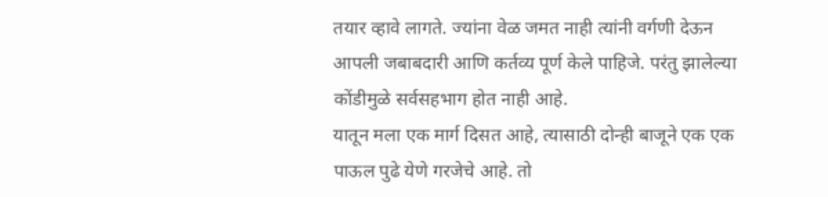तयार व्हावे लागते. ज्यांना वेळ जमत नाही त्यांनी वर्गणी देऊन आपली जबाबदारी आणि कर्तव्य पूर्ण केले पाहिजे. परंतु झालेल्या कोंडीमुळे सर्वसहभाग होत नाही आहे.
यातून मला एक मार्ग दिसत आहे, त्यासाठी दोन्ही बाजूने एक एक पाऊल पुढे येणे गरजेचे आहे. तो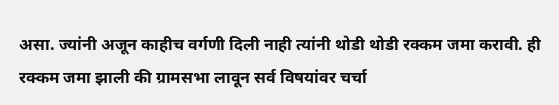असा. ज्यांनी अजून काहीच वर्गणी दिली नाही त्यांनी थोडी थोडी रक्कम जमा करावी. ही रक्कम जमा झाली की ग्रामसभा लावून सर्व विषयांवर चर्चा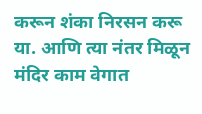करून शंका निरसन करू या. आणि त्या नंतर मिळून मंदिर काम वेगात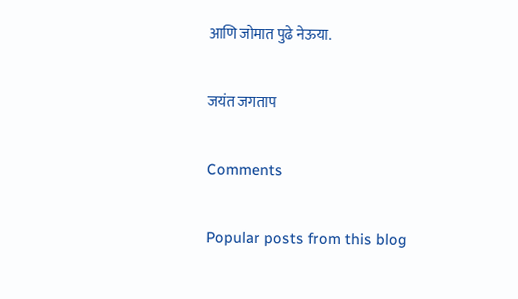आणि जोमात पुढे नेऊया.

जयंत जगताप

Comments

Popular posts from this blog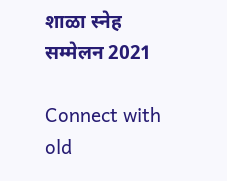शाळा स्नेह सम्मेलन 2021

Connect with old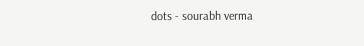dots - sourabh verma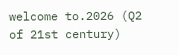welcome to.2026 (Q2 of 21st century)